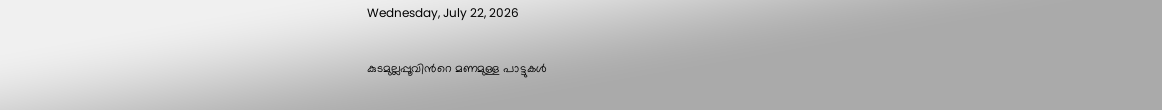Wednesday, July 22, 2026

കുടമുല്ലപ്പൂവിന്‍റെ മണമുള്ള പാട്ടുകൾ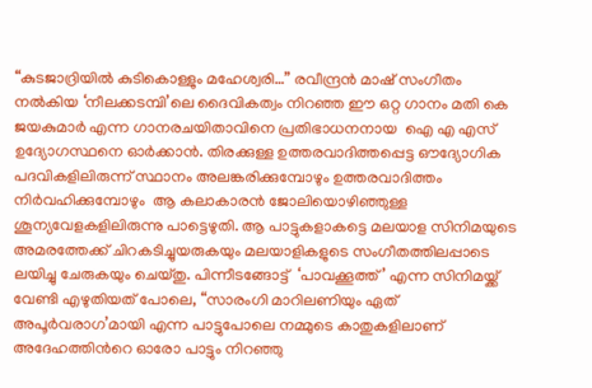“കുടജാദ്രിയിൽ കുടികൊള്ളും മഹേശ്വരി…” രവീന്ദ്രൻ മാഷ് സംഗീതം നൽകിയ ‘നീലക്കടമ്പി’ലെ ദൈവികത്വം നിറഞ്ഞ ഈ ഒറ്റ ഗാനം മതി കെ ജയകുമാർ എന്ന ഗാനരചയിതാവിനെ പ്രതിഭാധനനായ  ഐ എ എസ് ഉദ്യോഗസ്ഥനെ ഓർക്കാൻ. തിരക്കുള്ള ഉത്തരവാദിത്തപ്പെട്ട ഔദ്യോഗിക പദവികളിലിരുന്ന് സ്ഥാനം അലങ്കരിക്കുമ്പോഴും ഉത്തരവാദിത്തം നിര്‍വഹിക്കുമ്പോഴും  ആ കലാകാരൻ ജോലിയൊഴിഞ്ഞുള്ള  ശൂന്യവേളകളിലിരുന്നു പാട്ടെഴുതി. ആ പാട്ടുകളാകട്ടെ മലയാള സിനിമയുടെ അമരത്തേക്ക് ചിറകടിച്ചുയരുകയും മലയാളികളുടെ സംഗീതത്തിലപ്പാടെ ലയിച്ചു ചേരുകയും ചെയ്തു. പിന്നീടങ്ങോട്ട്  ‘പാവക്കൂത്ത്’ എന്ന സിനിമയ്ക്ക് വേണ്ടി എഴുതിയത് പോലെ, “സാരംഗി മാറിലണിയും ഏത് അപൂർവരാഗ’മായി എന്ന പാട്ടുപോലെ നമ്മുടെ കാതുകളിലാണ് അദേഹത്തിന്‍റെ ഓരോ പാട്ടും നിറഞ്ഞു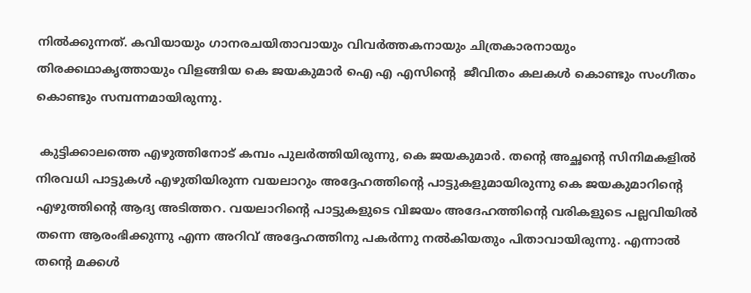നിൽക്കുന്നത്. കവിയായും ഗാനരചയിതാവായും വിവർത്തകനായും ചിത്രകാരനായും തിരക്കഥാകൃത്തായും വിളങ്ങിയ കെ ജയകുമാർ ഐ എ എസിന്‍റെ  ജീവിതം കലകൾ കൊണ്ടും സംഗീതം കൊണ്ടും സമ്പന്നമായിരുന്നു.

 കുട്ടിക്കാലത്തെ എഴുത്തിനോട് കമ്പം പുലർത്തിയിരുന്നു, കെ ജയകുമാര്‍. തന്‍റെ അച്ഛന്‍റെ സിനിമകളിൽ നിരവധി പാട്ടുകൾ എഴുതിയിരുന്ന വയലാറും അദ്ദേഹത്തിന്‍റെ പാട്ടുകളുമായിരുന്നു കെ ജയകുമാറിന്‍റെ എഴുത്തിന്റെ ആദ്യ അടിത്തറ. വയലാറിന്‍റെ പാട്ടുകളുടെ വിജയം അദേഹത്തിന്‍റെ വരികളുടെ പല്ലവിയിൽ  തന്നെ ആരംഭിക്കുന്നു എന്ന അറിവ് അദ്ദേഹത്തിനു പകർന്നു നൽകിയതും പിതാവായിരുന്നു. എന്നാൽ തന്‍റെ മക്കൾ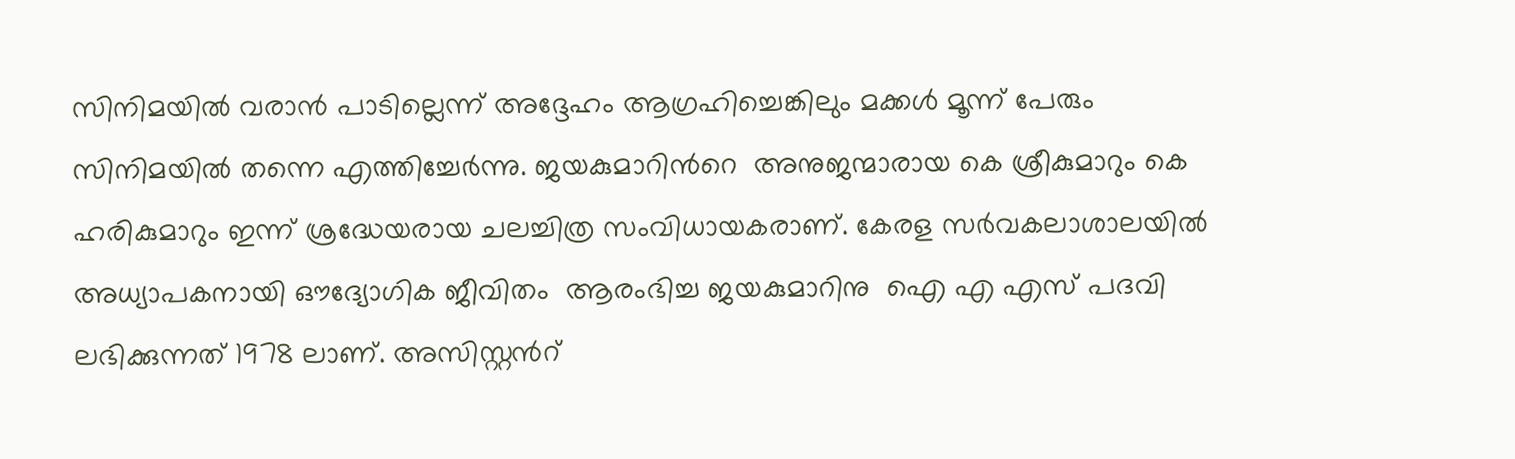സിനിമയിൽ വരാൻ പാടില്ലെന്ന് അദ്ദേഹം ആഗ്രഹിച്ചെങ്കിലും മക്കൾ മൂന്ന് പേരും സിനിമയിൽ തന്നെ എത്തിച്ചേർന്നു. ജയകുമാറിന്‍റെ  അനുജന്മാരായ കെ ശ്രീകുമാറും കെ ഹരികുമാറും ഇന്ന് ശ്രദ്ധേയരായ ചലച്ചിത്ര സംവിധായകരാണ്. കേരള സർവകലാശാലയിൽ അധ്യാപകനായി ഔദ്യോഗിക ജീവിതം  ആരംഭിച്ച ജയകുമാറിനു  ഐ എ എസ് പദവി ലഭിക്കുന്നത് 1978 ലാണ്. അസിസ്റ്റന്‍റ്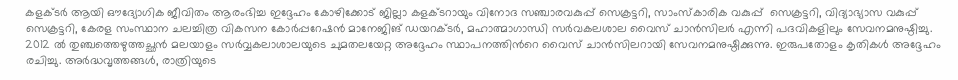കളക്ടർ ആയി ഔദ്യോഗിക ജീവിതം ആരംഭിച്ച ഇദ്ദേഹം കോഴിക്കോട് ജില്ലാ കളക്ടറായും വിനോദ സഞ്ചാരവകുപ്പ് സെക്രട്ടറി, സാംസ്‌കാരിക വകുപ്പ്  സെക്രട്ടറി, വിദ്യാഭ്യാസ വകുപ്പ് സെക്രട്ടറി, കേരള സംസ്ഥാന ചലച്ചിത്ര വികസന കോർപ്പറേഷൻ മാനേജിങ് ഡയറക്ടർ, മഹാത്മാഗാന്ധി സർവകലശാല വൈസ് ചാൻസിലർ എന്നി പദവികളിലും സേവനമനുഷ്ഠിച്ചു. 2012 ൽ തുഞ്ചത്തെഴുത്തച്ഛൻ മലയാളം സർവ്വകലാശാലയുടെ ചുമതലയേറ്റ അദ്ദേഹം സ്ഥാപനത്തിന്‍റെ വൈസ് ചാൻസിലറായി സേവനമനുഷ്ഠിക്കുന്നു. ഇരുപതോളം കൃതികൾ അദ്ദേഹം രചിച്ചു. അർദ്ധവൃത്തങ്ങൾ, രാത്രിയുടെ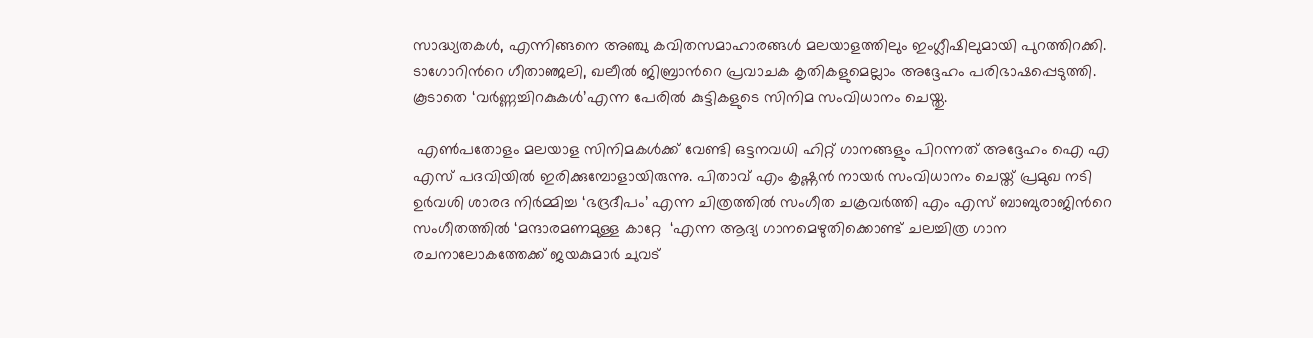സാദ്ധ്യതകൾ, എന്നിങ്ങനെ അഞ്ചു കവിതസമാഹാരങ്ങൾ മലയാളത്തിലും ഇംഗ്ലീഷിലുമായി പുറത്തിറക്കി. ടാഗോറിന്‍റെ ഗീതാഞ്ജലി, ഖലീൽ ജിബ്രാന്‍റെ പ്രവാചക കൃതികളുമെല്ലാം അദ്ദേഹം പരിഭാഷപ്പെടുത്തി. കൂടാതെ ‘വർണ്ണച്ചിറകുകൾ’എന്ന പേരിൽ കുട്ടികളുടെ സിനിമ സംവിധാനം ചെയ്തു.

 എൺപതോളം മലയാള സിനിമകൾക്ക് വേണ്ടി ഒട്ടനവധി ഹിറ്റ് ഗാനങ്ങളും പിറന്നത് അദ്ദേഹം ഐ എ എസ് പദവിയിൽ ഇരിക്കുമ്പോളായിരുന്നു. പിതാവ് എം കൃഷ്ണൻ നായർ സംവിധാനം ചെയ്ത് പ്രമുഖ നടി ഉർവശി ശാരദ നിർമ്മിച്ച ‘ഭദ്രദീപം’ എന്ന ചിത്രത്തിൽ സംഗീത ചക്രവർത്തി എം എസ് ബാബുരാജിന്‍റെ സംഗീതത്തിൽ ‘മന്ദാരമണമുള്ള കാറ്റേ  ‘എന്ന ആദ്യ ഗാനമെഴുതിക്കൊണ്ട് ചലച്ചിത്ര ഗാന രചനാലോകത്തേക്ക് ജയകുമാർ ചുവട്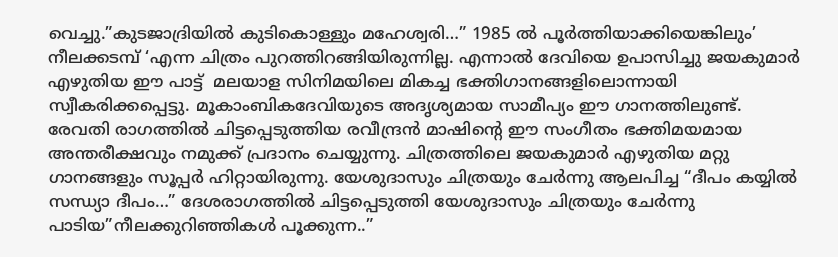വെച്ചു.”കുടജാദ്രിയിൽ കുടികൊള്ളും മഹേശ്വരി…” 1985 ൽ പൂർത്തിയാക്കിയെങ്കിലും’ നീലക്കടമ്പ് ‘എന്ന ചിത്രം പുറത്തിറങ്ങിയിരുന്നില്ല. എന്നാൽ ദേവിയെ ഉപാസിച്ചു ജയകുമാർ എഴുതിയ ഈ പാട്ട്  മലയാള സിനിമയിലെ മികച്ച ഭക്തിഗാനങ്ങളിലൊന്നായി സ്വീകരിക്കപ്പെട്ടു. മൂകാംബികദേവിയുടെ അദൃശ്യമായ സാമീപ്യം ഈ ഗാനത്തിലുണ്ട്. രേവതി രാഗത്തിൽ ചിട്ടപ്പെടുത്തിയ രവീന്ദ്രൻ മാഷിന്‍റെ ഈ സംഗീതം ഭക്തിമയമായ അന്തരീക്ഷവും നമുക്ക് പ്രദാനം ചെയ്യുന്നു. ചിത്രത്തിലെ ജയകുമാർ എഴുതിയ മറ്റു ഗാനങ്ങളും സൂപ്പർ ഹിറ്റായിരുന്നു. യേശുദാസും ചിത്രയും ചേർന്നു ആലപിച്ച “ദീപം കയ്യിൽ സന്ധ്യാ ദീപം…” ദേശരാഗത്തിൽ ചിട്ടപ്പെടുത്തി യേശുദാസും ചിത്രയും ചേർന്നു പാടിയ”നീലക്കുറിഞ്ഞികൾ പൂക്കുന്ന..”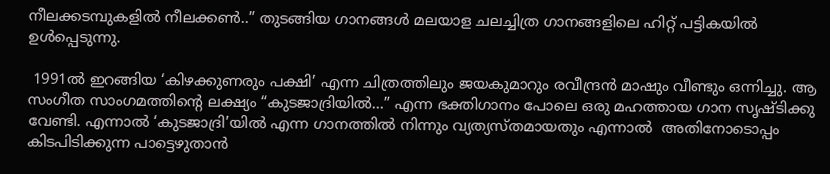നീലക്കടമ്പുകളിൽ നീലക്കൺ..” തുടങ്ങിയ ഗാനങ്ങൾ മലയാള ചലച്ചിത്ര ഗാനങ്ങളിലെ ഹിറ്റ് പട്ടികയിൽ ഉൾപ്പെടുന്നു.

 1991ൽ ഇറങ്ങിയ ‘കിഴക്കുണരും പക്ഷി’ എന്ന ചിത്രത്തിലും ജയകുമാറും രവീന്ദ്രൻ മാഷും വീണ്ടും ഒന്നിച്ചു. ആ സംഗീത സാംഗമത്തിന്‍റെ ലക്ഷ്യം “കുടജാദ്രിയിൽ…” എന്ന ഭക്തിഗാനം പോലെ ഒരു മഹത്തായ ഗാന സൃഷ്ടിക്കു വേണ്ടി. എന്നാൽ ‘കുടജാദ്രി’യിൽ എന്ന ഗാനത്തിൽ നിന്നും വ്യത്യസ്തമായതും എന്നാല്‍  അതിനോടൊപ്പം കിടപിടിക്കുന്ന പാട്ടെഴുതാൻ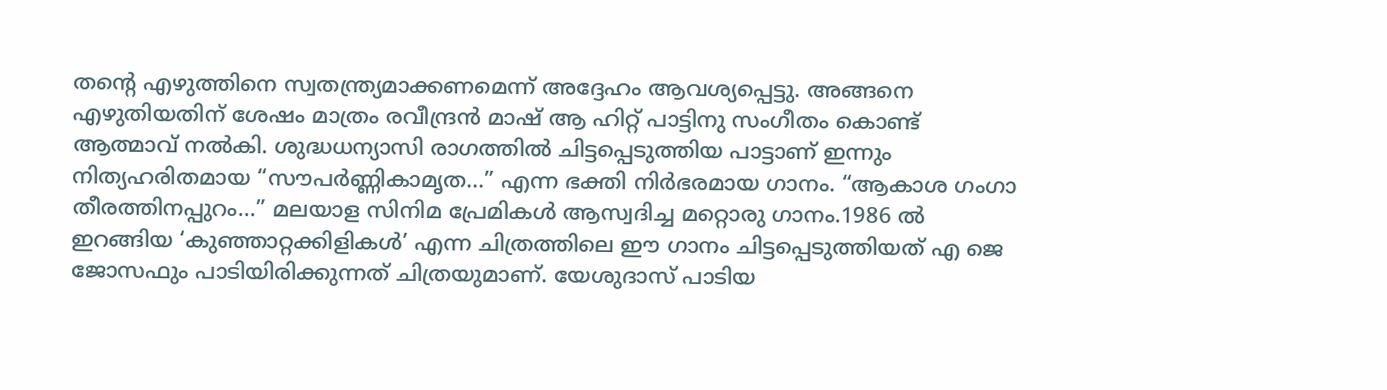തന്‍റെ എഴുത്തിനെ സ്വതന്ത്ര്യമാക്കണമെന്ന് അദ്ദേഹം ആവശ്യപ്പെട്ടു. അങ്ങനെ എഴുതിയതിന് ശേഷം മാത്രം രവീന്ദ്രൻ മാഷ് ആ ഹിറ്റ് പാട്ടിനു സംഗീതം കൊണ്ട് ആത്മാവ് നൽകി. ശുദ്ധധന്യാസി രാഗത്തിൽ ചിട്ടപ്പെടുത്തിയ പാട്ടാണ് ഇന്നും നിത്യഹരിതമായ “സൗപർണ്ണികാമൃത…” എന്ന ഭക്തി നിർഭരമായ ഗാനം. “ആകാശ ഗംഗാ തീരത്തിനപ്പുറം…” മലയാള സിനിമ പ്രേമികൾ ആസ്വദിച്ച മറ്റൊരു ഗാനം.1986 ൽ ഇറങ്ങിയ ‘കുഞ്ഞാറ്റക്കിളികൾ’ എന്ന ചിത്രത്തിലെ ഈ ഗാനം ചിട്ടപ്പെടുത്തിയത് എ ജെ ജോസഫും പാടിയിരിക്കുന്നത് ചിത്രയുമാണ്. യേശുദാസ് പാടിയ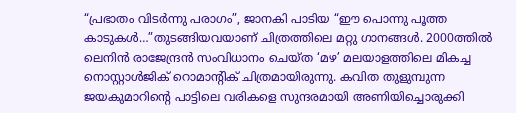“പ്രഭാതം വിടർന്നു പരാഗം”, ജാനകി പാടിയ “ഈ പൊന്നു പൂത്ത കാടുകൾ…”തുടങ്ങിയവയാണ് ചിത്രത്തിലെ മറ്റു ഗാനങ്ങൾ. 2000ത്തിൽ ലെനിൻ രാജേന്ദ്രൻ സംവിധാനം ചെയ്ത ‘മഴ’ മലയാളത്തിലെ മികച്ച നൊസ്റ്റാൾജിക് റൊമാന്‍റിക് ചിത്രമായിരുന്നു. കവിത തുളുമ്പുന്ന ജയകുമാറിന്‍റെ പാട്ടിലെ വരികളെ സുന്ദരമായി അണിയിച്ചൊരുക്കി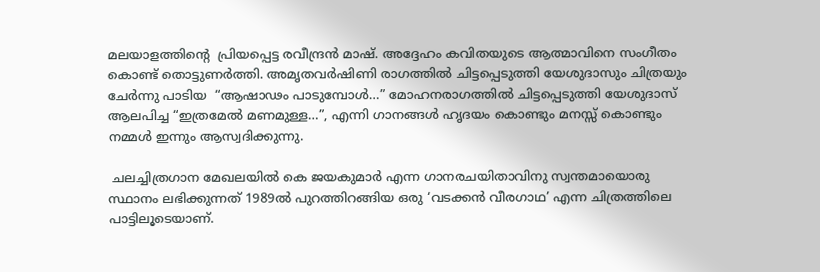മലയാളത്തിന്‍റെ  പ്രിയപ്പെട്ട രവീന്ദ്രൻ മാഷ്. അദ്ദേഹം കവിതയുടെ ആത്മാവിനെ സംഗീതം കൊണ്ട് തൊട്ടുണർത്തി. അമൃതവർഷിണി രാഗത്തിൽ ചിട്ടപ്പെടുത്തി യേശുദാസും ചിത്രയും ചേർന്നു പാടിയ  “ആഷാഢം പാടുമ്പോൾ…” മോഹനരാഗത്തിൽ ചിട്ടപ്പെടുത്തി യേശുദാസ് ആലപിച്ച “ഇത്രമേൽ മണമുള്ള…”, എന്നി ഗാനങ്ങൾ ഹൃദയം കൊണ്ടും മനസ്സ് കൊണ്ടും  നമ്മൾ ഇന്നും ആസ്വദിക്കുന്നു.

 ചലച്ചിത്രഗാന മേഖലയിൽ കെ ജയകുമാർ എന്ന ഗാനരചയിതാവിനു സ്വന്തമായൊരു സ്ഥാനം ലഭിക്കുന്നത് 1989ൽ പുറത്തിറങ്ങിയ ഒരു ‘വടക്കൻ വീരഗാഥ’ എന്ന ചിത്രത്തിലെ പാട്ടിലൂടെയാണ്.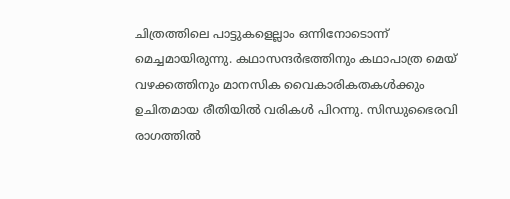ചിത്രത്തിലെ പാട്ടുകളെല്ലാം ഒന്നിനോടൊന്ന് മെച്ചമായിരുന്നു. കഥാസന്ദർഭത്തിനും കഥാപാത്ര മെയ് വഴക്കത്തിനും മാനസിക വൈകാരികതകൾക്കും ഉചിതമായ രീതിയിൽ വരികൾ പിറന്നു. സിന്ധുഭൈരവി രാഗത്തിൽ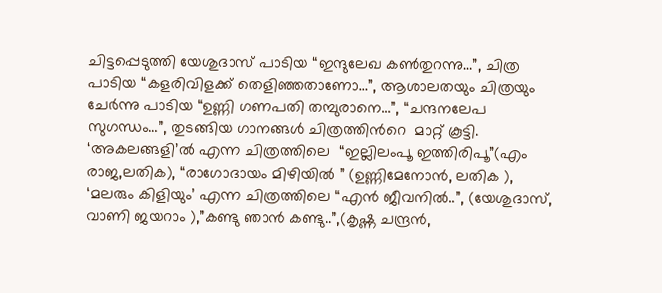ചിട്ടപ്പെടുത്തി യേശുദാസ് പാടിയ “ഇന്ദുലേഖ കൺ‌തുറന്നു…”, ചിത്ര പാടിയ “കളരിവിളക്ക് തെളിഞ്ഞതാണോ…”, ആശാലതയും ചിത്രയും ചേർന്നു പാടിയ “ഉണ്ണി ഗണപതി തമ്പുരാനെ…”, “ചന്ദനലേപ സുഗന്ധം…”, തുടങ്ങിയ ഗാനങ്ങൾ ചിത്രത്തിന്‍റെ  മാറ്റ് കൂട്ടി. ‘അകലങ്ങളി’ൽ എന്ന ചിത്രത്തിലെ  “ഇല്ലിലംപൂ ഇത്തിരിപൂ”(എം രാജ,ലതിക), “രാഗോദായം മിഴിയിൽ ” (ഉണ്ണിമേനോൻ, ലതിക ), ‘മലരും കിളിയും’ എന്ന ചിത്രത്തിലെ “എൻ ജീവനിൽ..”, (യേശുദാസ്, വാണി ജയറാം ),”കണ്ടു ഞാൻ കണ്ടു..”,(കൃഷ്ണ ചന്ദ്രൻ,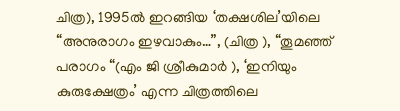ചിത്ര), 1995ൽ ഇറങ്ങിയ ‘തക്ഷശില’യിലെ “അനുരാഗം ഇഴവാകും…”, (ചിത്ര ), “തൂമഞ്ഞ് പരാഗം “(എം ജി ശ്രീകുമാർ ), ‘ഇനിയും കുരുക്ഷേത്രം’ എന്ന ചിത്രത്തിലെ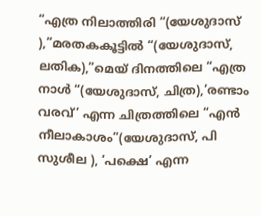“എത്ര നിലാത്തിരി “(യേശുദാസ് ),”മരതകകൂട്ടിൽ “(യേശുദാസ്, ലതിക),”മെയ് ദിനത്തിലെ “എത്ര നാൾ “(യേശുദാസ്, ചിത്ര),’രണ്ടാം വരവ്’ എന്ന ചിത്രത്തിലെ “എൻ നീലാകാശം”(യേശുദാസ്, പി സുശീല ), ‘പക്ഷെ’ എന്ന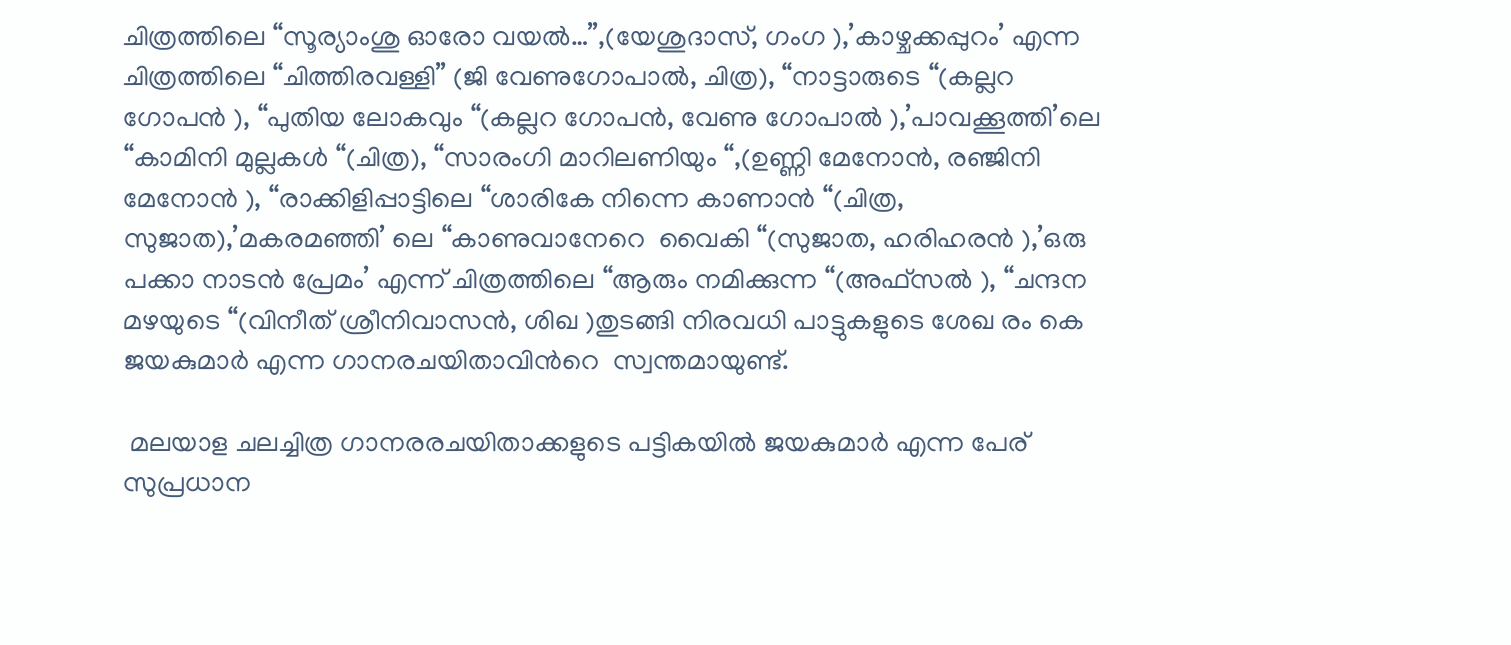ചിത്രത്തിലെ “സൂര്യാംശു ഓരോ വയൽ…”,(യേശുദാസ്, ഗംഗ ),’കാഴ്ചക്കപ്പുറം’ എന്ന ചിത്രത്തിലെ “ചിത്തിരവള്ളി” (ജി വേണുഗോപാൽ, ചിത്ര), “നാട്ടാരുടെ “(കല്ലറ ഗോപൻ ), “പുതിയ ലോകവും “(കല്ലറ ഗോപൻ, വേണു ഗോപാൽ ),’പാവക്കൂത്തി’ലെ “കാമിനി മുല്ലകൾ “(ചിത്ര), “സാരംഗി മാറിലണിയും “,(ഉണ്ണി മേനോൻ, രഞ്ജിനി മേനോൻ ), “രാക്കിളിപ്പാട്ടിലെ “ശാരികേ നിന്നെ കാണാൻ “(ചിത്ര, സുജാത),’മകരമഞ്ഞി’ ലെ “കാണുവാനേറെ  വൈകി “(സുജാത, ഹരിഹരൻ ),’ഒരു പക്കാ നാടൻ പ്രേമം’ എന്ന് ചിത്രത്തിലെ “ആരും നമിക്കുന്ന “(അഫ്സൽ ), “ചന്ദന മഴയുടെ “(വിനീത് ശ്രീനിവാസൻ, ശിഖ )തുടങ്ങി നിരവധി പാട്ടുകളുടെ ശേഖ രം കെ ജയകുമാർ എന്ന ഗാനരചയിതാവിന്‍റെ  സ്വന്തമായുണ്ട്.

 മലയാള ചലച്ചിത്ര ഗാനരരചയിതാക്കളുടെ പട്ടികയിൽ ജയകുമാർ എന്ന പേര് സുപ്രധാന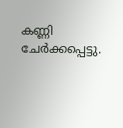കണ്ണി ചേർക്കപ്പെട്ടു.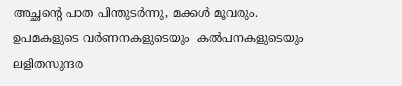അച്ഛന്‍റെ പാത പിന്തുടർന്നു, മക്കൾ മൂവരും. ഉപമകളുടെ വര്‍ണനകളുടെയും  കൽപനകളുടെയും  ലളിതസുന്ദര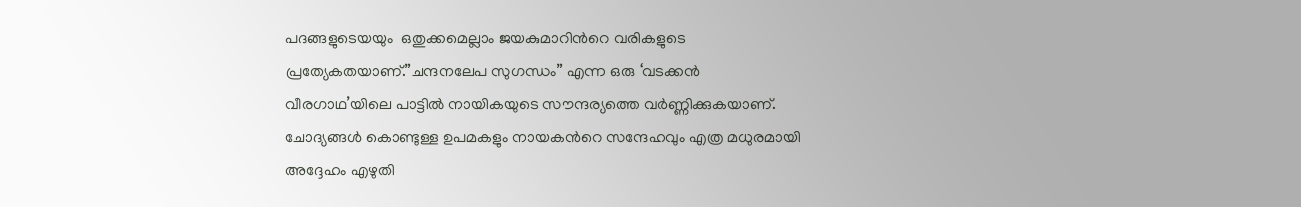പദങ്ങളുടെയയും  ഒതുക്കമെല്ലാം ജയകുമാറിന്‍റെ വരികളുടെ പ്രത്യേകതയാണ്.”ചന്ദനലേപ സുഗന്ധം” എന്ന ഒരു ‘വടക്കൻ വീരഗാഥ’യിലെ പാട്ടിൽ നായികയുടെ സൗന്ദര്യത്തെ വർണ്ണിക്കുകയാണ്. ചോദ്യങ്ങൾ കൊണ്ടുള്ള ഉപമകളും നായകന്‍റെ സന്ദേഹവും എത്ര മധുരമായി അദ്ദേഹം എഴുതി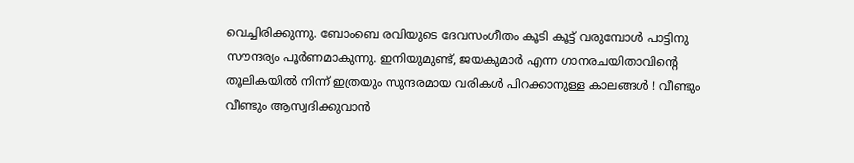വെച്ചിരിക്കുന്നു. ബോംബെ രവിയുടെ ദേവസംഗീതം കൂടി കൂട്ട് വരുമ്പോൾ പാട്ടിനു സൗന്ദര്യം പൂർണമാകുന്നു. ഇനിയുമുണ്ട്, ജയകുമാർ എന്ന ഗാനരചയിതാവിന്‍റെ തൂലികയിൽ നിന്ന് ഇത്രയും സുന്ദരമായ വരികൾ പിറക്കാനുള്ള കാലങ്ങൾ ! വീണ്ടും വീണ്ടും ആസ്വദിക്കുവാൻ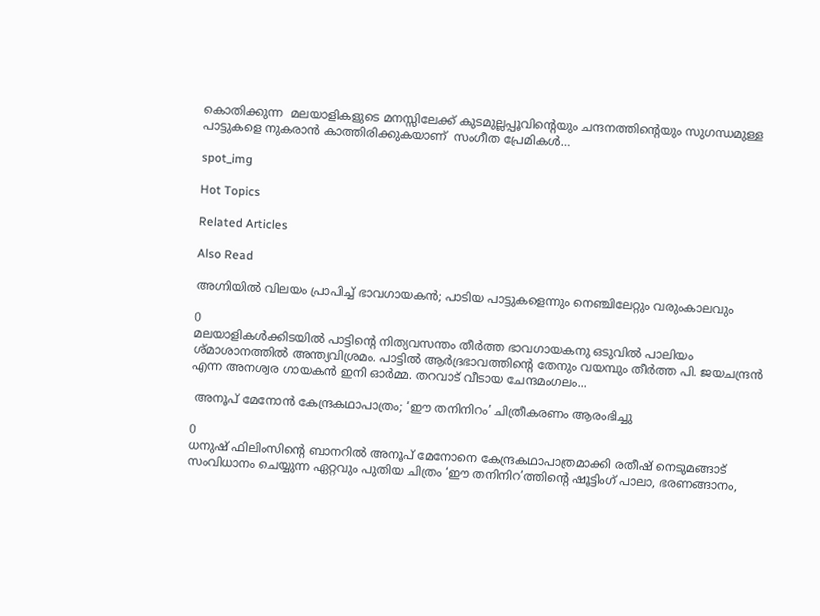കൊതിക്കുന്ന  മലയാളികളുടെ മനസ്സിലേക്ക് കുടമുല്ലപ്പൂവിന്‍റെയും ചന്ദനത്തിന്‍റെയും സുഗന്ധമുള്ള പാട്ടുകളെ നുകരാൻ കാത്തിരിക്കുകയാണ്  സംഗീത പ്രേമികൾ…

spot_img

Hot Topics

Related Articles

Also Read

അഗ്നിയിൽ വിലയം പ്രാപിച്ച് ഭാവഗായകൻ; പാടിയ പാട്ടുകളെന്നും നെഞ്ചിലേറ്റും വരുംകാലവും

0
മലയാളികൾക്കിടയിൽ പാട്ടിന്റെ നിത്യവസന്തം തീർത്ത ഭാവഗായകനു ഒടുവിൽ പാലിയം ശ്മാശാനത്തിൽ അന്ത്യവിശ്രമം. പാട്ടിൽ ആർദ്രഭാവത്തിന്റെ തേനും വയമ്പും തീർത്ത പി. ജയചന്ദ്രൻ എന്ന അനശ്വര ഗായകൻ ഇനി ഓർമ്മ. തറവാട് വീടായ ചേന്ദമംഗലം...

 അനൂപ് മേനോൻ കേന്ദ്രകഥാപാത്രം; ‘ഈ തനിനിറം’ ചിത്രീകരണം ആരംഭിച്ചു

0
ധനുഷ് ഫിലിംസിന്റെ ബാനറിൽ അനൂപ് മേനോനെ കേന്ദ്രകഥാപാത്രമാക്കി രതീഷ് നെടുമങ്ങാട് സംവിധാനം ചെയ്യുന്ന ഏറ്റവും പുതിയ ചിത്രം ‘ഈ തനിനിറ’ത്തിന്റെ ഷൂട്ടിംഗ് പാലാ, ഭരണങ്ങാനം,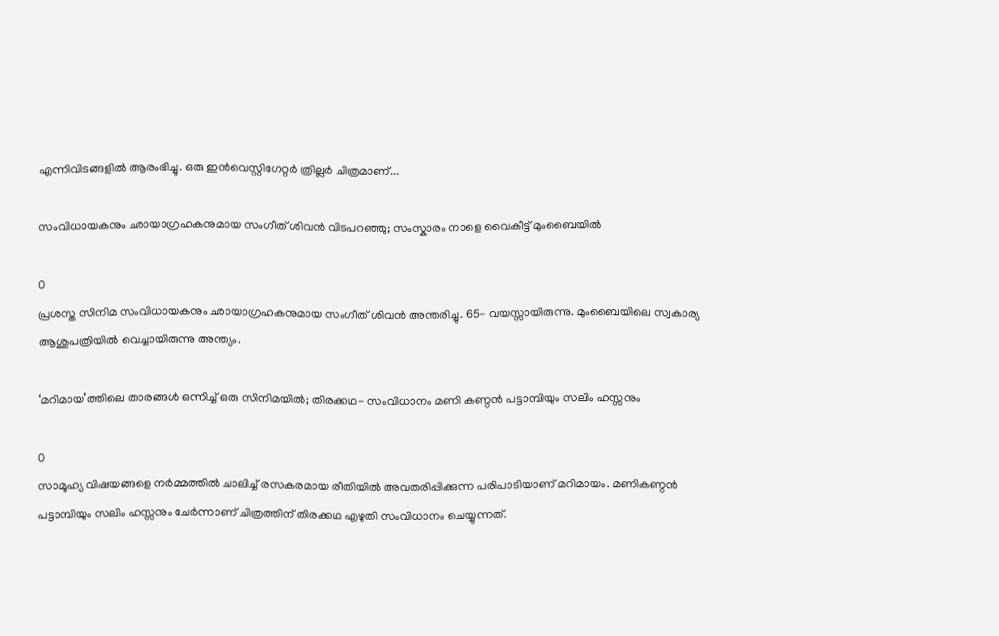എന്നിവിടങ്ങളിൽ ആരംഭിച്ചു. ഒരു ഇൻവെസ്റ്റിഗേറ്റർ ത്രില്ലർ ചിത്രമാണ്...

സംവിധായകനും ഛായാഗ്രഹകനുമായ സംഗീത് ശിവൻ വിടപറഞ്ഞു; സംസ്കാരം നാളെ വൈകീട്ട് മുംബൈയിൽ

0
പ്രശസ്ത സിനിമ സംവിധായകനും ഛായാഗ്രഹകനുമായ സംഗീത് ശിവൻ അന്തരിച്ചു. 65- വയസ്സായിരുന്നു. മുംബൈയിലെ സ്വകാര്യ ആശുപത്രിയിൽ വെച്ചായിരുന്നു അന്ത്യം.

‘മറിമായ’ത്തിലെ താരങ്ങൾ ഒന്നിച്ച് ഒരു സിനിമയിൽ; തിരക്കഥ- സംവിധാനം മണി കണ്ഠൻ പട്ടാമ്പിയും സലിം ഹസ്സനും

0
സാമൂഹ്യ വിഷയങ്ങളെ നർമ്മത്തിൽ ചാലിച്ച് രസകരമായ രീതിയിൽ അവതരിപ്പിക്കുന്ന പരിപാടിയാണ് മറിമായം. മണികണ്ഠൻ പട്ടാമ്പിയും സലിം ഹസ്സനും ചേർന്നാണ് ചിത്രത്തിന് തിരക്കഥ എഴുതി സംവിധാനം ചെയ്യുന്നത്.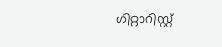ഗിറ്റാറിസ്റ്റ്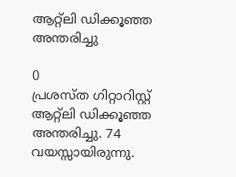ആറ്റ്ലി ഡിക്കൂഞ്ഞ അന്തരിച്ചു

0
പ്രശസ്ത ഗിറ്റാറിസ്റ്റ് ആറ്റ്ലി ഡിക്കൂഞ്ഞ അന്തരിച്ചു. 74 വയസ്സായിരുന്നു.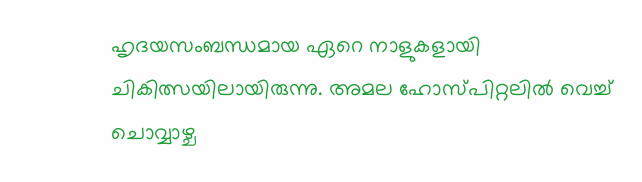ഹൃദയസംബന്ധമായ ഏറെ നാളുകളായി ചികിത്സയിലായിരുന്നു. അമല ഹോസ്പിറ്റലിൽ വെച്ച് ചൊവ്വാഴ്ച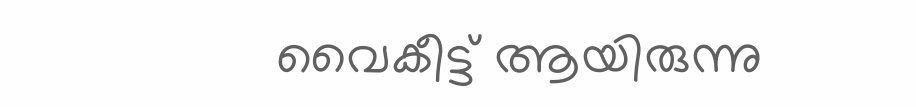വൈകീട്ട് ആയിരുന്നു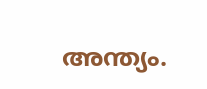അന്ത്യം.